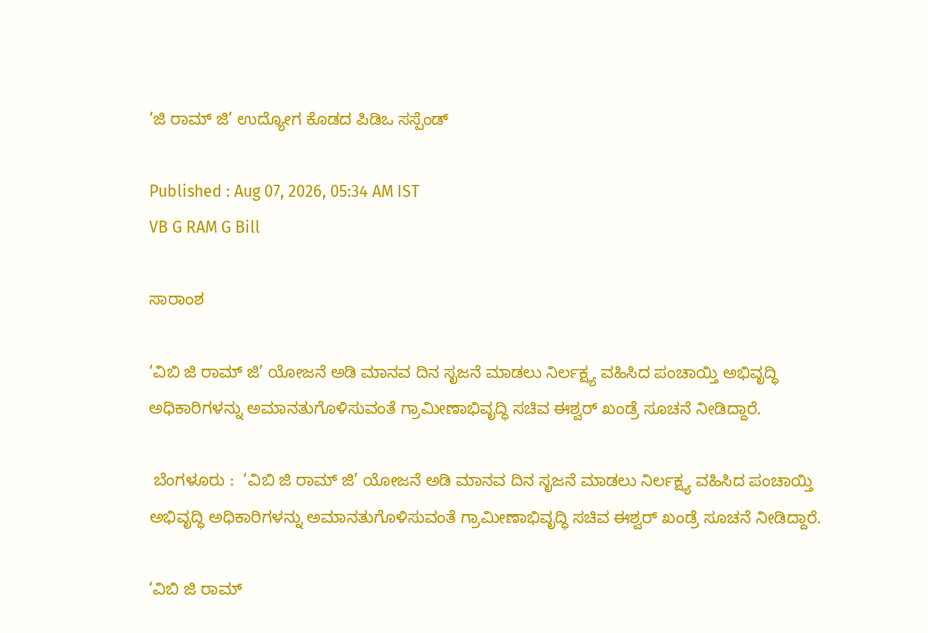‘ಜಿ ರಾಮ್‌ ಜಿ’ ಉದ್ಯೋಗ ಕೊಡದ ಪಿಡಿಒ ಸಸ್ಪೆಂಡ್‌

Published : Aug 07, 2026, 05:34 AM IST
VB G RAM G Bill

ಸಾರಾಂಶ

‘ವಿಬಿ ಜಿ ರಾಮ್‌ ಜಿ’ ಯೋಜನೆ ಅಡಿ ಮಾನವ ದಿನ ಸೃಜನೆ ಮಾಡಲು ನಿರ್ಲಕ್ಷ್ಯ ವಹಿಸಿದ ಪಂಚಾಯ್ತಿ ಅಭಿವೃದ್ಧಿ ಅಧಿಕಾರಿಗಳನ್ನು ಅಮಾನತುಗೊಳಿಸುವಂತೆ ಗ್ರಾಮೀಣಾಭಿವೃದ್ಧಿ ಸಚಿವ ಈಶ್ವರ್‌ ಖಂಡ್ರೆ ಸೂಚನೆ ನೀಡಿದ್ದಾರೆ.

 ಬೆಂಗಳೂರು :  ‘ವಿಬಿ ಜಿ ರಾಮ್‌ ಜಿ’ ಯೋಜನೆ ಅಡಿ ಮಾನವ ದಿನ ಸೃಜನೆ ಮಾಡಲು ನಿರ್ಲಕ್ಷ್ಯ ವಹಿಸಿದ ಪಂಚಾಯ್ತಿ ಅಭಿವೃದ್ಧಿ ಅಧಿಕಾರಿಗಳನ್ನು ಅಮಾನತುಗೊಳಿಸುವಂತೆ ಗ್ರಾಮೀಣಾಭಿವೃದ್ಧಿ ಸಚಿವ ಈಶ್ವರ್‌ ಖಂಡ್ರೆ ಸೂಚನೆ ನೀಡಿದ್ದಾರೆ.

‘ವಿಬಿ ಜಿ ರಾಮ್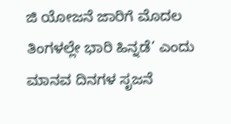ಜಿ ಯೋಜನೆ ಜಾರಿಗೆ ಮೊದಲ ತಿಂಗಳಲ್ಲೇ ಭಾರಿ ಹಿನ್ನಡೆ’ ಎಂದು ಮಾನವ ದಿನಗಳ ಸೃಜನೆ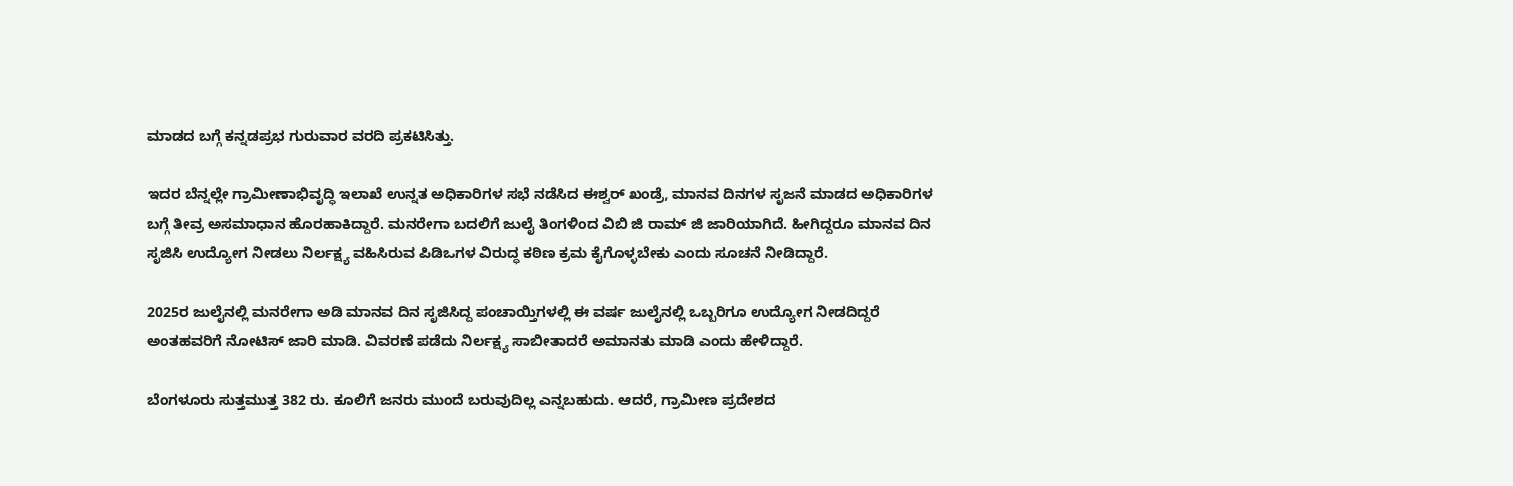ಮಾಡದ ಬಗ್ಗೆ ಕನ್ನಡಪ್ರಭ ಗುರುವಾರ ವರದಿ ಪ್ರಕಟಿಸಿತ್ತು.

ಇದರ ಬೆನ್ನಲ್ಲೇ ಗ್ರಾಮೀಣಾಭಿವೃದ್ಧಿ ಇಲಾಖೆ ಉನ್ನತ ಅಧಿಕಾರಿಗಳ ಸಭೆ ನಡೆಸಿದ ಈಶ್ವರ್‌ ಖಂಡ್ರೆ, ಮಾನವ ದಿನಗಳ ಸೃಜನೆ ಮಾಡದ ಅಧಿಕಾರಿಗಳ ಬಗ್ಗೆ ತೀವ್ರ ಅಸಮಾಧಾನ ಹೊರಹಾಕಿದ್ದಾರೆ. ಮನರೇಗಾ ಬದಲಿಗೆ ಜುಲೈ ತಿಂಗಳಿಂದ ವಿಬಿ ಜಿ ರಾಮ್‌ ಜಿ ಜಾರಿಯಾಗಿದೆ. ಹೀಗಿದ್ದರೂ ಮಾನವ ದಿನ ಸೃಜಿಸಿ ಉದ್ಯೋಗ ನೀಡಲು ನಿರ್ಲಕ್ಷ್ಯ ವಹಿಸಿರುವ ಪಿಡಿಒಗಳ ವಿರುದ್ಧ ಕಠಿಣ ಕ್ರಮ ಕೈಗೊಳ್ಳಬೇಕು ಎಂದು ಸೂಚನೆ ನೀಡಿದ್ದಾರೆ.

2025ರ ಜುಲೈನಲ್ಲಿ ಮನರೇಗಾ ಅಡಿ ಮಾನವ ದಿನ ಸೃಜಿಸಿದ್ದ ಪಂಚಾಯ್ತಿಗಳಲ್ಲಿ ಈ ವರ್ಷ ಜುಲೈನಲ್ಲಿ ಒಬ್ಬರಿಗೂ ಉದ್ಯೋಗ ನೀಡದಿದ್ದರೆ ಅಂತಹವರಿಗೆ ನೋಟಿಸ್ ಜಾರಿ ಮಾಡಿ. ವಿವರಣೆ ಪಡೆದು ನಿರ್ಲಕ್ಷ್ಯ ಸಾಬೀತಾದರೆ ಅಮಾನತು ಮಾಡಿ ಎಂದು ಹೇಳಿದ್ದಾರೆ.

ಬೆಂಗಳೂರು ಸುತ್ತಮುತ್ತ 382 ರು. ಕೂಲಿಗೆ ಜನರು ಮುಂದೆ ಬರುವುದಿಲ್ಲ ಎನ್ನಬಹುದು. ಆದರೆ, ಗ್ರಾಮೀಣ ಪ್ರದೇಶದ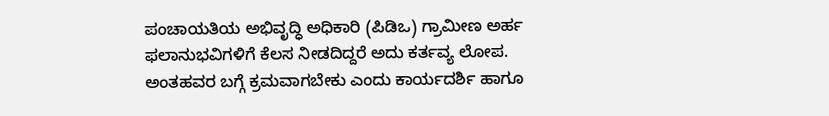ಪಂಚಾಯತಿಯ ಅಭಿವೃದ್ಧಿ ಅಧಿಕಾರಿ (ಪಿಡಿಒ) ಗ್ರಾಮೀಣ ಅರ್ಹ ಫಲಾನುಭವಿಗಳಿಗೆ ಕೆಲಸ ನೀಡದಿದ್ದರೆ ಅದು ಕರ್ತವ್ಯ ಲೋಪ. ಅಂತಹವರ ಬಗ್ಗೆ ಕ್ರಮವಾಗಬೇಕು ಎಂದು ಕಾರ್ಯದರ್ಶಿ ಹಾಗೂ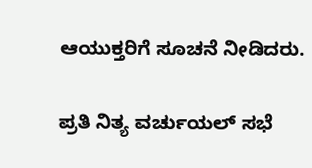ಆಯುಕ್ತರಿಗೆ ಸೂಚನೆ ನೀಡಿದರು.

ಪ್ರತಿ ನಿತ್ಯ ವರ್ಚುಯಲ್‌ ಸಭೆ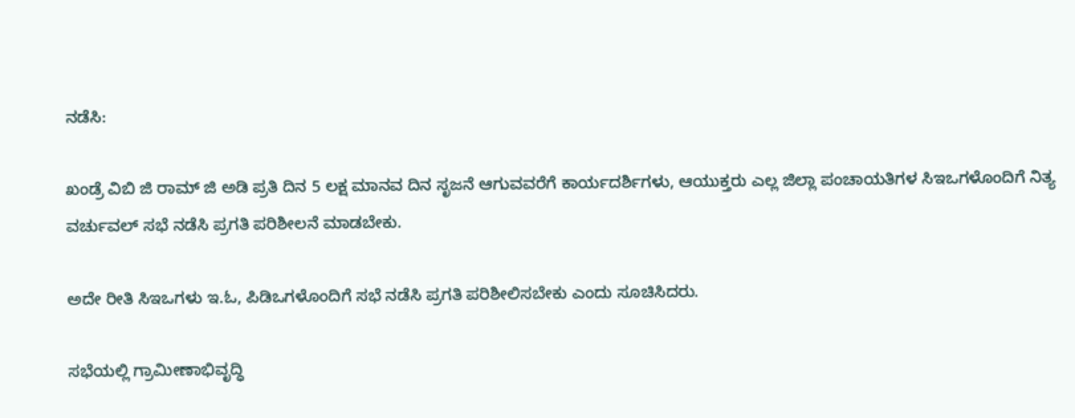ನಡೆಸಿ:

ಖಂಡ್ರೆ ವಿಬಿ ಜಿ ರಾಮ್ ಜಿ ಅಡಿ ಪ್ರತಿ ದಿನ 5 ಲಕ್ಷ ಮಾನವ ದಿನ ಸೃಜನೆ ಆಗುವವರೆಗೆ ಕಾರ್ಯದರ್ಶಿಗಳು, ಆಯುಕ್ತರು ಎಲ್ಲ ಜಿಲ್ಲಾ ಪಂಚಾಯತಿಗಳ ಸಿಇಒಗಳೊಂದಿಗೆ ನಿತ್ಯ ವರ್ಚುವಲ್ ಸಭೆ ನಡೆಸಿ ಪ್ರಗತಿ ಪರಿಶೀಲನೆ ಮಾಡಬೇಕು.

ಅದೇ ರೀತಿ ಸಿಇಒಗಳು ಇ.ಓ, ಪಿಡಿಒಗಳೊಂದಿಗೆ ಸಭೆ ನಡೆಸಿ ಪ್ರಗತಿ ಪರಿಶೀಲಿಸಬೇಕು ಎಂದು ಸೂಚಿಸಿದರು.

ಸಭೆಯಲ್ಲಿ ಗ್ರಾಮೀಣಾಭಿವೃದ್ಧಿ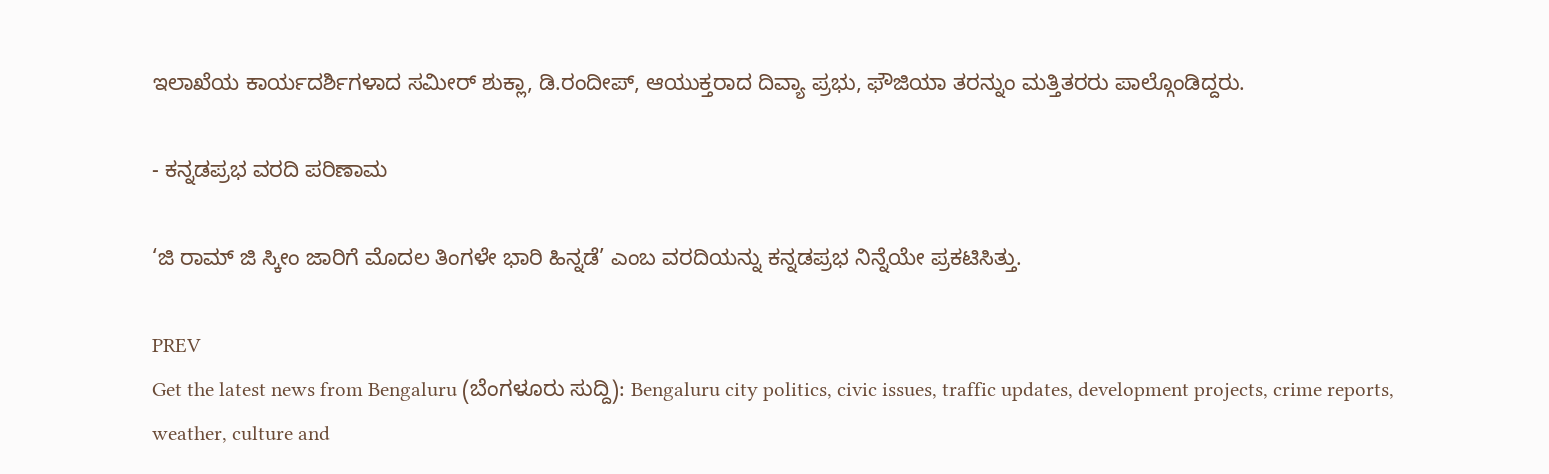ಇಲಾಖೆಯ ಕಾರ್ಯದರ್ಶಿಗಳಾದ ಸಮೀರ್ ಶುಕ್ಲಾ, ಡಿ.ರಂದೀಪ್, ಆಯುಕ್ತರಾದ ದಿವ್ಯಾ ಪ್ರಭು, ಫೌಜಿಯಾ ತರನ್ನುಂ ಮತ್ತಿತರರು ಪಾಲ್ಗೊಂಡಿದ್ದರು.

- ಕನ್ನಡಪ್ರಭ ವರದಿ ಪರಿಣಾಮ

‘ಜಿ ರಾಮ್‌ ಜಿ ಸ್ಕೀಂ ಜಾರಿಗೆ ಮೊದಲ ತಿಂಗಳೇ ಭಾರಿ ಹಿನ್ನಡೆ’ ಎಂಬ ವರದಿಯನ್ನು ಕನ್ನಡಪ್ರಭ ನಿನ್ನೆಯೇ ಪ್ರಕಟಿಸಿತ್ತು.

PREV
Get the latest news from Bengaluru (ಬೆಂಗಳೂರು ಸುದ್ದಿ): Bengaluru city politics, civic issues, traffic updates, development projects, crime reports, weather, culture and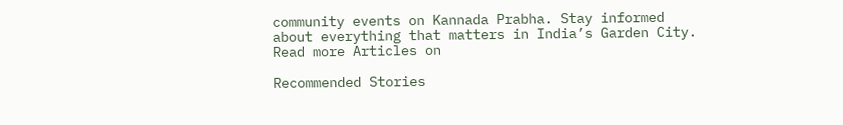community events on Kannada Prabha. Stay informed about everything that matters in India’s Garden City.
Read more Articles on

Recommended Stories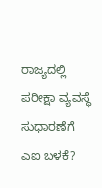ರಾಜ್ಯದಲ್ಲಿ ಪರೀಕ್ಷಾ ವ್ಯವಸ್ಥೆ ಸುಧಾರಣೆಗೆ ಎಐ ಬಳಕೆ?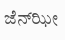ಜೆನ್‌ಝೀ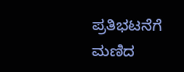ಪ್ರತಿಭಟನೆಗೆ ಮಣಿದ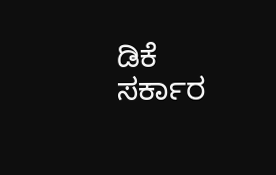ಡಿಕೆ ಸರ್ಕಾರ